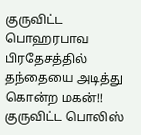குருவிட்ட பொஹரபாவ பிரதேசத்தில் தந்தையை அடித்து கொன்ற மகன்!!
குருவிட்ட பொலிஸ்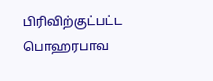பிரிவிற்குட்பட்ட பொஹரபாவ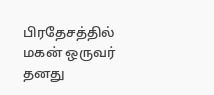பிரதேசத்தில் மகன் ஒருவர் தனது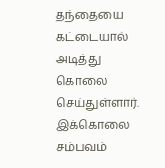தந்தையை கட்டையால் அடித்து கொலை செய்துள்ளார்.
இக்கொலை சம்பவம்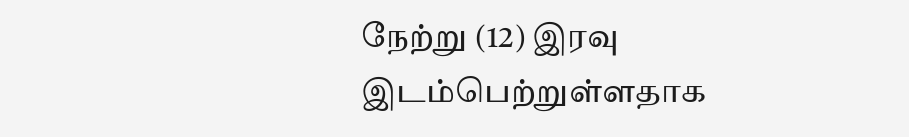நேற்று (12) இரவு இடம்பெற்றுள்ளதாக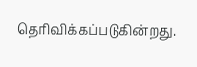தெரிவிக்கப்படுகின்றது.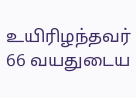உயிரிழந்தவர் 66 வயதுடைய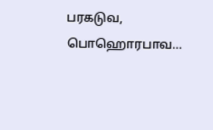பரகடுவ, பொஹொரபாவ…